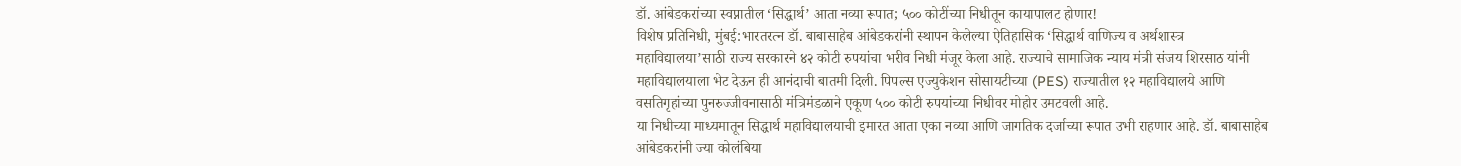डॉ. आंबेडकरांच्या स्वप्नातील ‘सिद्धार्थ’ आता नव्या रूपात; ५०० कोटींच्या निधीतून कायापालट होणार!
विशेष प्रतिनिधी, मुंबई:भारतरत्न डॉ. बाबासाहेब आंबेडकरांनी स्थापन केलेल्या ऐतिहासिक ‘सिद्धार्थ वाणिज्य व अर्थशास्त्र महाविद्यालया’साठी राज्य सरकारने ४२ कोटी रुपयांचा भरीव निधी मंजूर केला आहे. राज्याचे सामाजिक न्याय मंत्री संजय शिरसाठ यांनी महाविद्यालयाला भेट देऊन ही आनंदाची बातमी दिली. पिपल्स एज्युकेशन सोसायटीच्या (PES) राज्यातील १२ महाविद्यालये आणि वसतिगृहांच्या पुनरुज्जीवनासाठी मंत्रिमंडळाने एकूण ५०० कोटी रुपयांच्या निधीवर मोहोर उमटवली आहे.
या निधीच्या माध्यमातून सिद्धार्थ महाविद्यालयाची इमारत आता एका नव्या आणि जागतिक दर्जाच्या रूपात उभी राहणार आहे. डॉ. बाबासाहेब आंबेडकरांनी ज्या कोलंबिया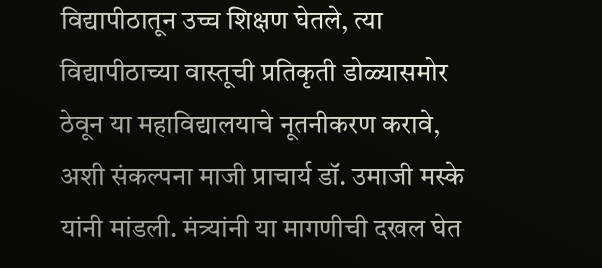विद्यापीठातून उच्च शिक्षण घेतले, त्या विद्यापीठाच्या वास्तूची प्रतिकृती डोळ्यासमोर ठेवून या महाविद्यालयाचे नूतनीकरण करावे, अशी संकल्पना माजी प्राचार्य डॉ. उमाजी मस्के यांनी मांडली. मंत्र्यांनी या मागणीची दखल घेत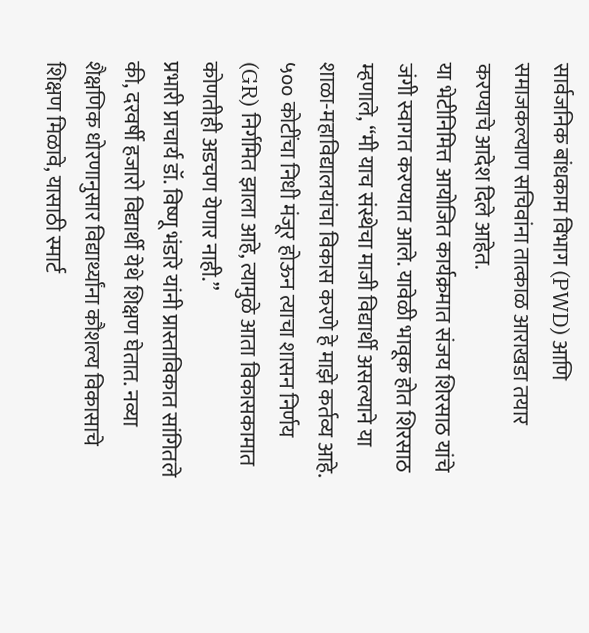सार्वजनिक बांधकाम विभाग (PWD) आणि समाजकल्याण सचिवांना तात्काळ आराखडा तयार करण्याचे आदेश दिले आहेत.
या भेटीनिमित्त आयोजित कार्यक्रमात संजय शिरसाठ यांचे जंगी स्वागत करण्यात आले. यावेळी भावूक होत शिरसाठ म्हणाले, “मी याच संस्थेचा माजी विद्यार्थी असल्याने या शाळा-महाविद्यालयांचा विकास करणे हे माझे कर्तव्य आहे. ५०० कोटींचा निधी मंजूर होऊन त्याचा शासन निर्णय (GR) निर्गमित झाला आहे, त्यामुळे आता विकासकामात कोणतीही अडचण येणार नाही.”
प्रभारी प्राचार्य डॉ. विष्णू भंडारे यांनी प्रास्ताविकात सांगितले की, दरवर्षी हजारो विद्यार्थी येथे शिक्षण घेतात. नव्या शैक्षणिक धोरणानुसार विद्यार्थ्यांना कौशल्य विकासाचे शिक्षण मिळावे, यासाठी स्मार्ट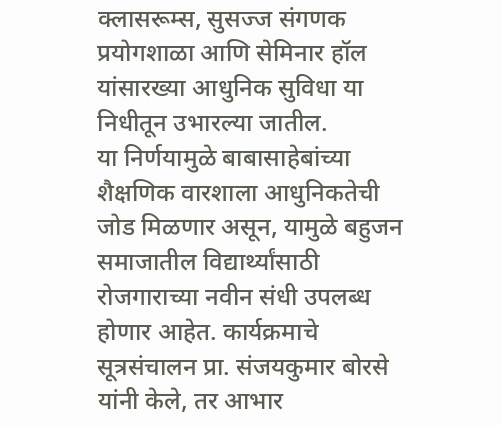क्लासरूम्स, सुसज्ज संगणक प्रयोगशाळा आणि सेमिनार हॉल यांसारख्या आधुनिक सुविधा या निधीतून उभारल्या जातील.
या निर्णयामुळे बाबासाहेबांच्या शैक्षणिक वारशाला आधुनिकतेची जोड मिळणार असून, यामुळे बहुजन समाजातील विद्यार्थ्यांसाठी रोजगाराच्या नवीन संधी उपलब्ध होणार आहेत. कार्यक्रमाचे सूत्रसंचालन प्रा. संजयकुमार बोरसे यांनी केले, तर आभार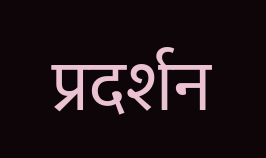प्रदर्शन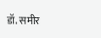डॉ. समीर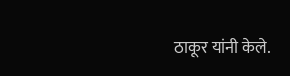ठाकूर यांनी केले.